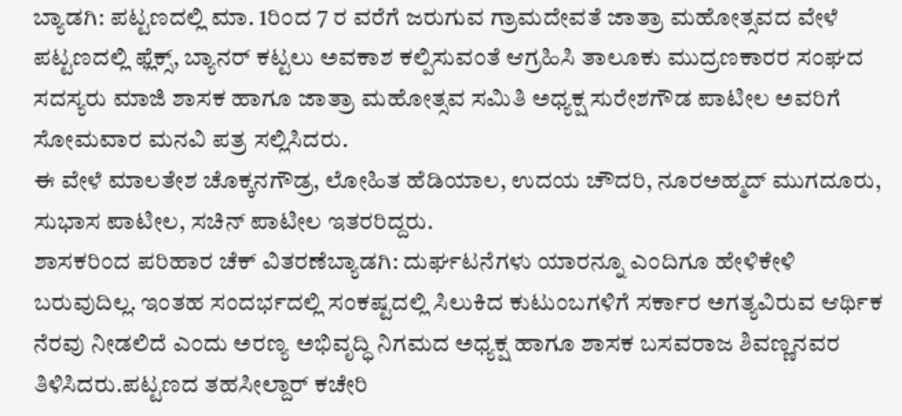ಬ್ಯಾಡಗಿ: ಪಟ್ಟಣದಲ್ಲಿ ಮಾ. 1ರಿಂದ 7 ರ ವರೆಗೆ ಜರುಗುವ ಗ್ರಾಮದೇವತೆ ಜಾತ್ರಾ ಮಹೋತ್ಸವದ ವೇಳೆ ಪಟ್ಟಣದಲ್ಲಿ ಫ್ಲೆಕ್ಸ್, ಬ್ಯಾನರ್ ಕಟ್ಟಲು ಅವಕಾಶ ಕಲ್ಪಿಸುವಂತೆ ಆಗ್ರಹಿಸಿ ತಾಲೂಕು ಮುದ್ರಣಕಾರರ ಸಂಘದ ಸದಸ್ಯರು ಮಾಜಿ ಶಾಸಕ ಹಾಗೂ ಜಾತ್ರಾ ಮಹೋತ್ಸವ ಸಮಿತಿ ಅಧ್ಯಕ್ಷ ಸುರೇಶಗೌಡ ಪಾಟೀಲ ಅವರಿಗೆ ಸೋಮವಾರ ಮನವಿ ಪತ್ರ ಸಲ್ಲಿಸಿದರು.
ಈ ವೇಳೆ ಮಾಲತೇಶ ಚೊಕ್ಕನಗೌಡ್ರ, ಲೋಹಿತ ಹೆಡಿಯಾಲ, ಉದಯ ಚೌದರಿ, ನೂರಅಹ್ಮದ್ ಮುಗದೂರು, ಸುಭಾಸ ಪಾಟೀಲ, ಸಚಿನ್ ಪಾಟೀಲ ಇತರರಿದ್ದರು.
ಶಾಸಕರಿಂದ ಪರಿಹಾರ ಚೆಕ್ ವಿತರಣೆಬ್ಯಾಡಗಿ: ದುರ್ಘಟನೆಗಳು ಯಾರನ್ನೂ ಎಂದಿಗೂ ಹೇಳಿಕೇಳಿ ಬರುವುದಿಲ್ಲ. ಇಂತಹ ಸಂದರ್ಭದಲ್ಲಿ ಸಂಕಷ್ಟದಲ್ಲಿ ಸಿಲುಕಿದ ಕುಟುಂಬಗಳಿಗೆ ಸರ್ಕಾರ ಅಗತ್ಯವಿರುವ ಆರ್ಥಿಕ ನೆರವು ನೀಡಲಿದೆ ಎಂದು ಅರಣ್ಯ ಅಭಿವೃದ್ಧಿ ನಿಗಮದ ಅಧ್ಯಕ್ಷ ಹಾಗೂ ಶಾಸಕ ಬಸವರಾಜ ಶಿವಣ್ಣನವರ ತಿಳಿಸಿದರು.ಪಟ್ಟಣದ ತಹಸೀಲ್ದಾರ್ ಕಚೇರಿ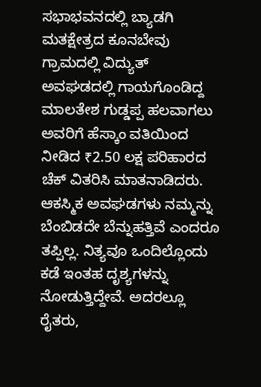ಸಭಾಭವನದಲ್ಲಿ ಬ್ಯಾಡಗಿ ಮತಕ್ಷೇತ್ರದ ಕೂನಬೇವು ಗ್ರಾಮದಲ್ಲಿ ವಿದ್ಯುತ್ ಅವಘಡದಲ್ಲಿ ಗಾಯಗೊಂಡಿದ್ದ ಮಾಲತೇಶ ಗುಡ್ಡಪ್ಪ ಹಲವಾಗಲು ಅವರಿಗೆ ಹೆಸ್ಕಾಂ ವತಿಯಿಂದ ನೀಡಿದ ₹2.50 ಲಕ್ಷ ಪರಿಹಾರದ ಚೆಕ್ ವಿತರಿಸಿ ಮಾತನಾಡಿದರು.
ಆಕಸ್ಮಿಕ ಅವಘಡಗಳು ನಮ್ಮನ್ನು ಬೆಂಬಿಡದೇ ಬೆನ್ನುಹತ್ತಿವೆ ಎಂದರೂ ತಪ್ಪಿಲ್ಲ. ನಿತ್ಯವೂ ಒಂದಿಲ್ಲೊಂದು ಕಡೆ ಇಂತಹ ದೃಶ್ಯಗಳನ್ನು ನೋಡುತ್ತಿದ್ದೇವೆ. ಅದರಲ್ಲೂ ರೈತರು,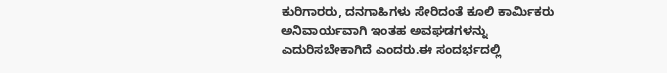ಕುರಿಗಾರರು, ದನಗಾಹಿಗಳು ಸೇರಿದಂತೆ ಕೂಲಿ ಕಾರ್ಮಿಕರು ಅನಿವಾರ್ಯವಾಗಿ ಇಂತಹ ಅವಘಡಗಳನ್ನು ಎದುರಿಸಬೇಕಾಗಿದೆ ಎಂದರು.ಈ ಸಂದರ್ಭದಲ್ಲಿ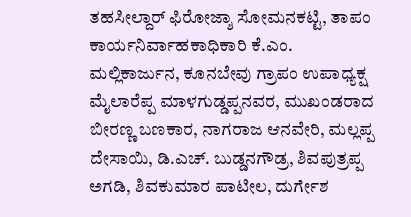ತಹಸೀಲ್ದಾರ್ ಫಿರೋಜ್ಶಾ ಸೋಮನಕಟ್ಟಿ, ತಾಪಂ ಕಾರ್ಯನಿರ್ವಾಹಕಾಧಿಕಾರಿ ಕೆ.ಎಂ. ಮಲ್ಲಿಕಾರ್ಜುನ, ಕೂನಬೇವು ಗ್ರಾಪಂ ಉಪಾಧ್ಯಕ್ಷ ಮೈಲಾರೆಪ್ಪ ಮಾಳಗುಡ್ಡಪ್ಪನವರ, ಮುಖಂಡರಾದ ಬೀರಣ್ಣ ಬಣಕಾರ, ನಾಗರಾಜ ಆನವೇರಿ, ಮಲ್ಲಪ್ಪ ದೇಸಾಯಿ, ಡಿ.ಎಚ್. ಬುಡ್ಡನಗೌಡ್ರ, ಶಿವಪುತ್ರಪ್ಪ ಅಗಡಿ, ಶಿವಕುಮಾರ ಪಾಟೀಲ, ದುರ್ಗೇಶ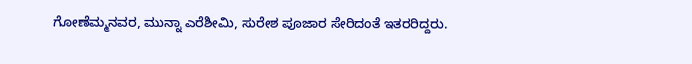ಗೋಣೆಮ್ಮನವರ, ಮುನ್ನಾ ಎರೆಶೀಮಿ, ಸುರೇಶ ಪೂಜಾರ ಸೇರಿದಂತೆ ಇತರರಿದ್ದರು.